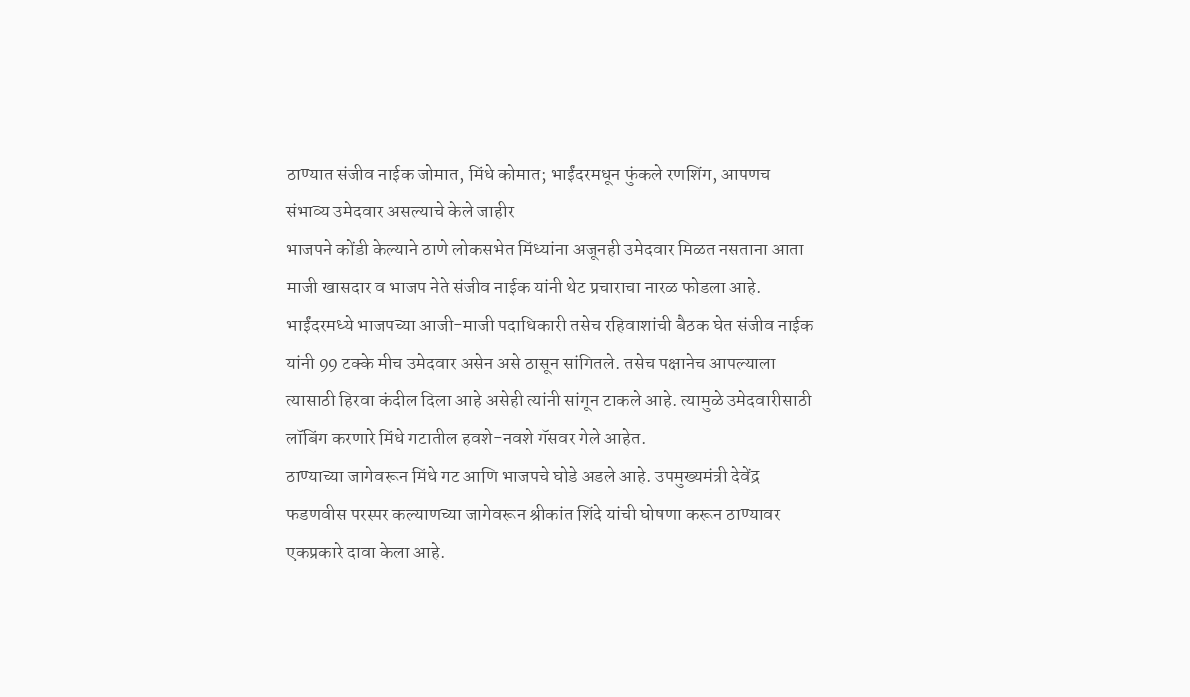ठाण्यात संजीव नाईक जोमात, मिंधे कोमात; भाईंदरमधून फुंकले रणशिंग, आपणच संभाव्य उमेदवार असल्याचे केले जाहीर
भाजपने कोंडी केल्याने ठाणे लोकसभेत मिंध्यांना अजूनही उमेदवार मिळत नसताना आता माजी खासदार व भाजप नेते संजीव नाईक यांनी थेट प्रचाराचा नारळ फोडला आहे. भाईंदरमध्ये भाजपच्या आजी-माजी पदाधिकारी तसेच रहिवाशांची बैठक घेत संजीव नाईक यांनी 99 टक्के मीच उमेदवार असेन असे ठासून सांगितले. तसेच पक्षानेच आपल्याला त्यासाठी हिरवा कंदील दिला आहे असेही त्यांनी सांगून टाकले आहे. त्यामुळे उमेदवारीसाठी लॉबिंग करणारे मिंधे गटातील हवशे-नवशे गॅसवर गेले आहेत.
ठाण्याच्या जागेवरून मिंधे गट आणि भाजपचे घोडे अडले आहे. उपमुख्यमंत्री देवेंद्र फडणवीस परस्पर कल्याणच्या जागेवरून श्रीकांत शिंदे यांची घोषणा करून ठाण्यावर एकप्रकारे दावा केला आहे.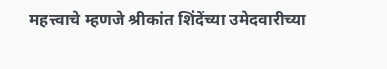महत्त्वाचे म्हणजे श्रीकांत शिंदेंच्या उमेदवारीच्या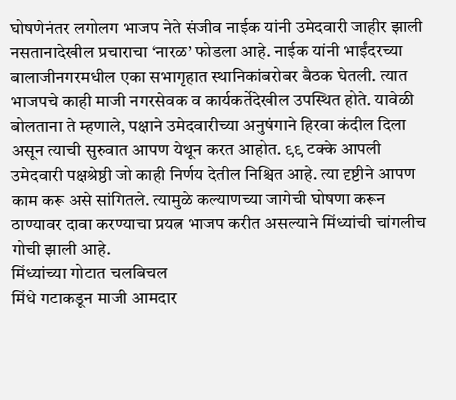घोषणेनंतर लगोलग भाजप नेते संजीव नाईक यांनी उमेदवारी जाहीर झाली नसतानादेखील प्रचाराचा ‘नारळ’ फोडला आहे. नाईक यांनी भाईंदरच्या बालाजीनगरमधील एका सभागृहात स्थानिकांबरोबर बैठक घेतली. त्यात भाजपचे काही माजी नगरसेवक व कार्यकर्तेदेखील उपस्थित होते. यावेळी बोलताना ते म्हणाले, पक्षाने उमेदवारीच्या अनुषंगाने हिरवा कंदील दिला असून त्याची सुरुवात आपण येथून करत आहोत. ९९ टक्के आपली उमेदवारी पक्षश्रेष्ठी जो काही निर्णय देतील निश्चित आहे. त्या दृष्टीने आपण काम करू असे सांगितले. त्यामुळे कल्याणच्या जागेची घोषणा करून ठाण्यावर दावा करण्याचा प्रयत्न भाजप करीत असल्याने मिंध्यांची चांगलीच गोची झाली आहे.
मिंध्यांच्या गोटात चलबिचल
मिंधे गटाकडून माजी आमदार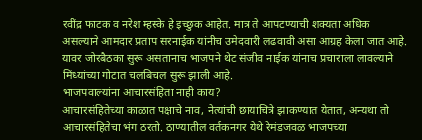रवींद्र फाटक व नरेश म्हस्के हे इच्छुक आहेत. मात्र ते आपटण्याची शक्यता अधिक असल्याने आमदार प्रताप सरनाईक यांनीच उमेदवारी लढवावी असा आग्रह केला जात आहे. यावर जोरबैठका सुरू असतानाच भाजपने थेट संजीव नाईक यांनाच प्रचाराला लावल्याने मिंध्यांच्या गोटात चलबिचल सुरू झाली आहे.
भाजपवाल्यांना आचारसंहिता नाही काय?
आचारसंहितेच्या काळात पक्षाचे नाव, नेत्यांची छायाचित्रे झाकण्यात येतात, अन्यथा तो आचारसंहितेचा भंग ठरतो. ठाण्यातील वर्तकनगर येथे रेमंडजवळ भाजपच्या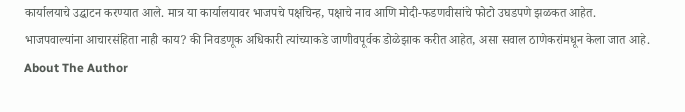कार्यालयाचे उद्घाटन करण्यात आले. मात्र या कार्यालयावर भाजपचे पक्षचिन्ह, पक्षाचे नाव आणि मोदी-फडणवीसांचे फोटो उघडपणे झळकत आहेत. भाजपवाल्यांना आचारसंहिता नाही काय? की निवडणूक अधिकारी त्यांच्याकडे जाणीवपूर्वक डोळेझाक करीत आहेत, असा सवाल ठाणेकरांमधून केला जात आहे.
About The Author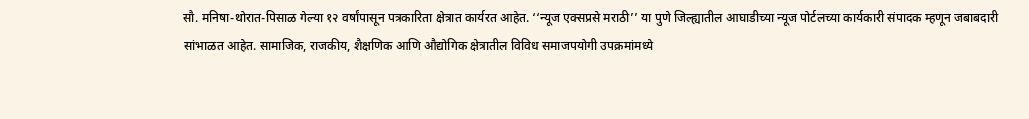सौ. मनिषा-थोरात-पिसाळ गेल्या १२ वर्षांपासून पत्रकारिता क्षेत्रात कार्यरत आहेत. ‘‘न्यूज एक्सप्रसे मराठी’’ या पुणे जिल्ह्यातील आघाडीच्या न्यूज पोर्टलच्या कार्यकारी संपादक म्हणून जबाबदारी सांभाळत आहेत. सामाजिक, राजकीय, शैक्षणिक आणि औद्योगिक क्षेत्रातील विविध समाजपयोगी उपक्रमांमध्ये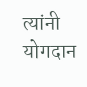त्यांनी योगदान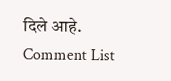दिले आहे.
Comment List